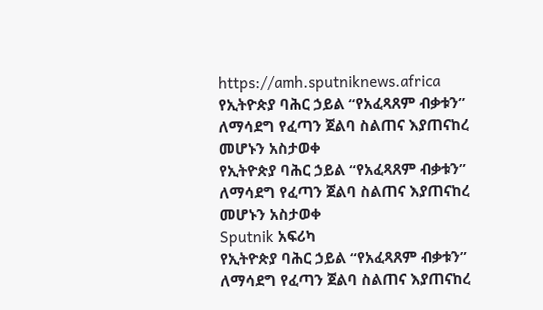https://amh.sputniknews.africa
የኢትዮጵያ ባሕር ኃይል “የአፈጻጸም ብቃቱን” ለማሳደግ የፈጣን ጀልባ ስልጠና እያጠናከረ መሆኑን አስታወቀ
የኢትዮጵያ ባሕር ኃይል “የአፈጻጸም ብቃቱን” ለማሳደግ የፈጣን ጀልባ ስልጠና እያጠናከረ መሆኑን አስታወቀ
Sputnik አፍሪካ
የኢትዮጵያ ባሕር ኃይል “የአፈጻጸም ብቃቱን” ለማሳደግ የፈጣን ጀልባ ስልጠና እያጠናከረ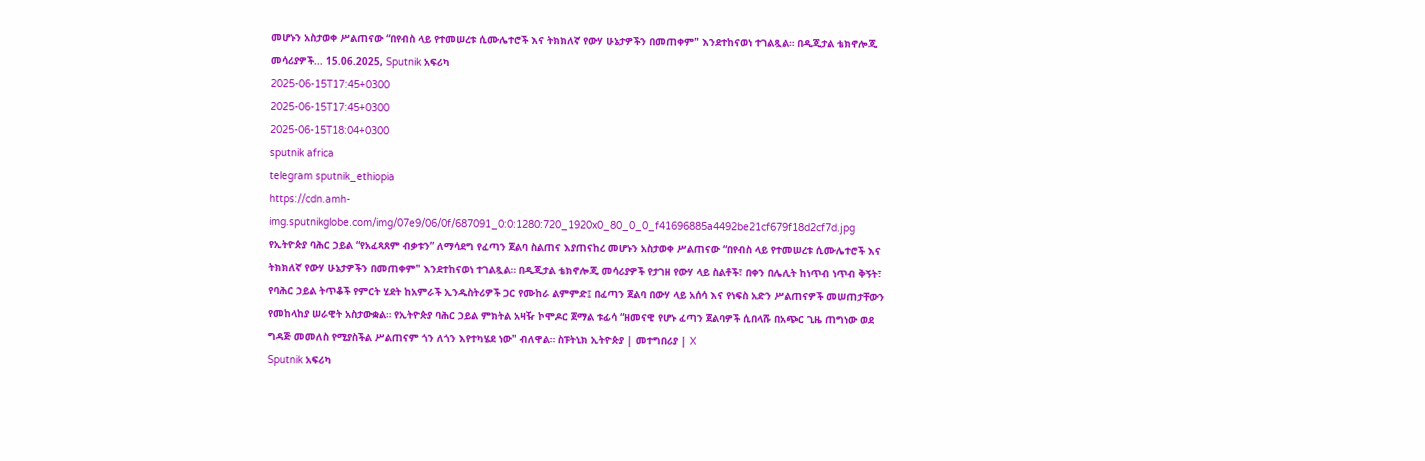መሆኑን አስታወቀ ሥልጠናው “በየብስ ላይ የተመሠረቱ ሲሙሌተሮች እና ትክክለኛ የውሃ ሁኔታዎችን በመጠቀም" እንደተከናወነ ተገልጿል። በዲጂታል ቴክኖሎጂ መሳሪያዎች... 15.06.2025, Sputnik አፍሪካ
2025-06-15T17:45+0300
2025-06-15T17:45+0300
2025-06-15T18:04+0300
sputnik africa
telegram sputnik_ethiopia
https://cdn.amh-img.sputnikglobe.com/img/07e9/06/0f/687091_0:0:1280:720_1920x0_80_0_0_f41696885a4492be21cf679f18d2cf7d.jpg
የኢትዮጵያ ባሕር ኃይል “የአፈጻጸም ብቃቱን” ለማሳደግ የፈጣን ጀልባ ስልጠና እያጠናከረ መሆኑን አስታወቀ ሥልጠናው “በየብስ ላይ የተመሠረቱ ሲሙሌተሮች እና ትክክለኛ የውሃ ሁኔታዎችን በመጠቀም" እንደተከናወነ ተገልጿል። በዲጂታል ቴክኖሎጂ መሳሪያዎች የታገዘ የውሃ ላይ ስልቶች፣ በቀን በሌሊት ከነጥብ ነጥብ ቅኝት፣ የባሕር ኃይል ትጥቆች የምርት ሂደት ከአምራች ኢንዱስትሪዎች ጋር የሙከራ ልምምድ፤ በፈጣን ጀልባ በውሃ ላይ አሰሳ እና የነፍስ አድን ሥልጠናዎች መሠጠታቸውን የመከላከያ ሠራዊት አስታውቋል። የኢትዮጵያ ባሕር ኃይል ምክትል አዛዥ ኮሞዶር ጀማል ቱፊሳ “ዘመናዊ የሆኑ ፈጣን ጀልባዎች ሲበላሹ በአጭር ጊዜ ጠግነው ወደ ግዳጅ መመለስ የሚያስችል ሥልጠናም ጎን ለጎን እየተካሄደ ነው" ብለዋል። ስፑትኒክ ኢትዮጵያ | መተግበሪያ | X
Sputnik አፍሪካ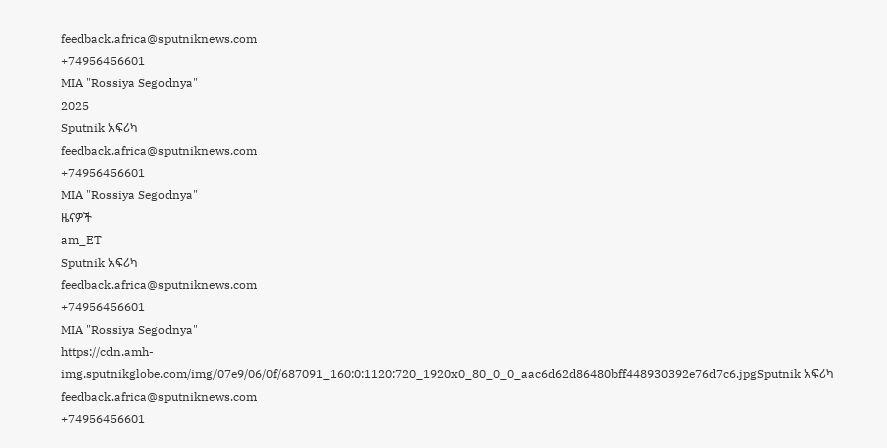feedback.africa@sputniknews.com
+74956456601
MIA "Rossiya Segodnya"
2025
Sputnik አፍሪካ
feedback.africa@sputniknews.com
+74956456601
MIA "Rossiya Segodnya"
ዜናዎች
am_ET
Sputnik አፍሪካ
feedback.africa@sputniknews.com
+74956456601
MIA "Rossiya Segodnya"
https://cdn.amh-img.sputnikglobe.com/img/07e9/06/0f/687091_160:0:1120:720_1920x0_80_0_0_aac6d62d86480bff448930392e76d7c6.jpgSputnik አፍሪካ
feedback.africa@sputniknews.com
+74956456601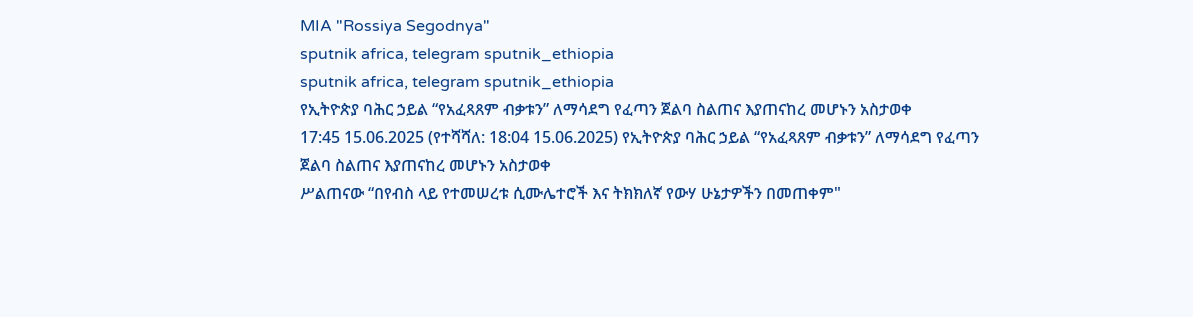MIA "Rossiya Segodnya"
sputnik africa, telegram sputnik_ethiopia
sputnik africa, telegram sputnik_ethiopia
የኢትዮጵያ ባሕር ኃይል “የአፈጻጸም ብቃቱን” ለማሳደግ የፈጣን ጀልባ ስልጠና እያጠናከረ መሆኑን አስታወቀ
17:45 15.06.2025 (የተሻሻለ: 18:04 15.06.2025) የኢትዮጵያ ባሕር ኃይል “የአፈጻጸም ብቃቱን” ለማሳደግ የፈጣን ጀልባ ስልጠና እያጠናከረ መሆኑን አስታወቀ
ሥልጠናው “በየብስ ላይ የተመሠረቱ ሲሙሌተሮች እና ትክክለኛ የውሃ ሁኔታዎችን በመጠቀም"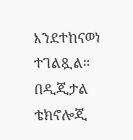እንደተከናወነ ተገልጿል።
በዲጂታል ቴክኖሎጂ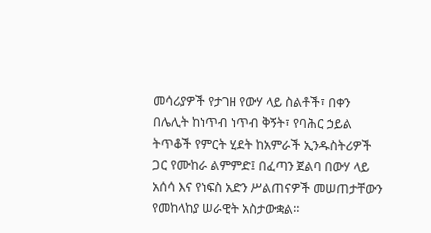መሳሪያዎች የታገዘ የውሃ ላይ ስልቶች፣ በቀን በሌሊት ከነጥብ ነጥብ ቅኝት፣ የባሕር ኃይል ትጥቆች የምርት ሂደት ከአምራች ኢንዱስትሪዎች ጋር የሙከራ ልምምድ፤ በፈጣን ጀልባ በውሃ ላይ አሰሳ እና የነፍስ አድን ሥልጠናዎች መሠጠታቸውን የመከላከያ ሠራዊት አስታውቋል።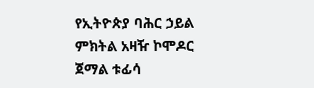የኢትዮጵያ ባሕር ኃይል ምክትል አዛዥ ኮሞዶር ጀማል ቱፊሳ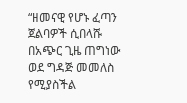“ዘመናዊ የሆኑ ፈጣን ጀልባዎች ሲበላሹ በአጭር ጊዜ ጠግነው ወደ ግዳጅ መመለስ የሚያስችል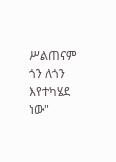ሥልጠናም ጎን ለጎን እየተካሄደ ነው"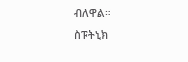ብለዋል።
ስፑትኒክ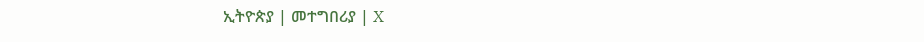ኢትዮጵያ | መተግበሪያ | X